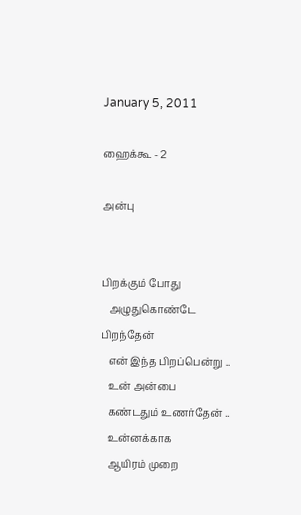January 5, 2011

ஹைக்கூ - 2

அன்பு


பிறக்கும் போது
   அழுதுகொண்டே பிறந்தேன்
   என் இந்த பிறப்பென்று ..
   உன் அன்பை
   கண்டதும் உணர்தேன் ..
   உன்னக்காக
   ஆயிரம் முறை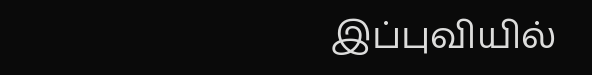இப்புவியில்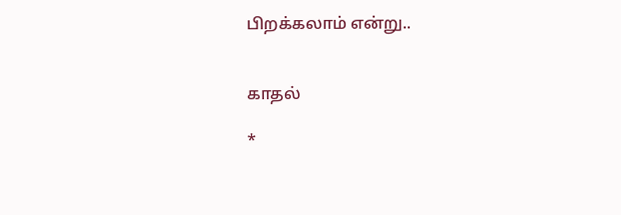பிறக்கலாம் என்று..


காதல்

*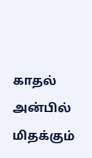காதல் அன்பில் மிதக்கும்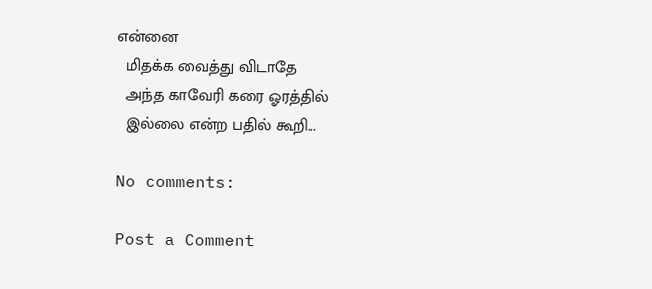என்னை
  மிதக்க வைத்து விடாதே
  அந்த காவேரி கரை ஓரத்தில்
  இல்லை என்ற பதில் கூறி...

No comments:

Post a Comment